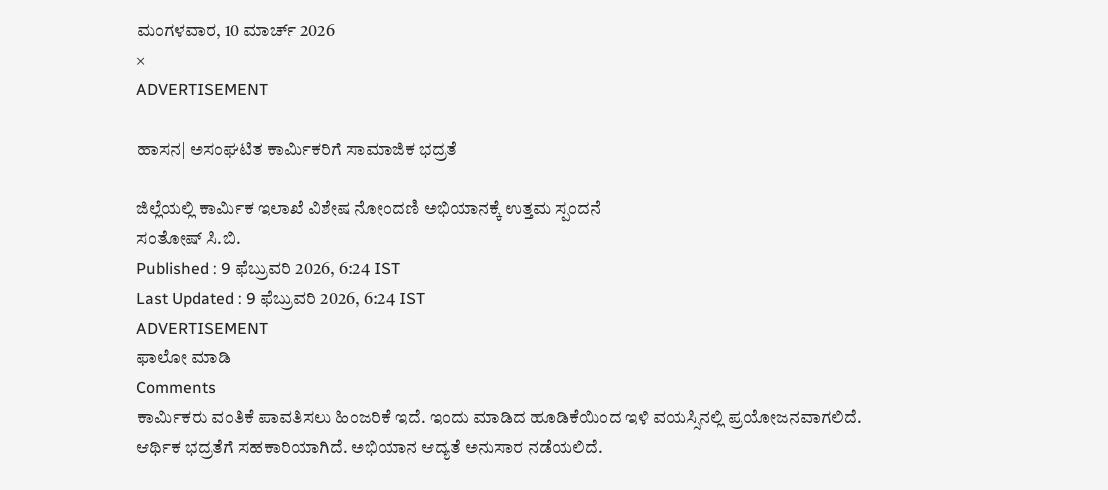ಮಂಗಳವಾರ, 10 ಮಾರ್ಚ್ 2026
×
ADVERTISEMENT

ಹಾಸನ| ಅಸಂಘಟಿತ ಕಾರ್ಮಿಕರಿಗೆ ಸಾಮಾಜಿಕ ಭದ್ರತೆ

ಜಿಲ್ಲೆಯಲ್ಲಿ ಕಾರ್ಮಿಕ ಇಲಾಖೆ ವಿಶೇಷ ನೋಂದಣಿ ಅಭಿಯಾನಕ್ಕೆ ಉತ್ತಮ ಸ್ಪಂದನೆ
ಸಂತೋಷ್‌ ಸಿ.ಬಿ.
Published : 9 ಫೆಬ್ರುವರಿ 2026, 6:24 IST
Last Updated : 9 ಫೆಬ್ರುವರಿ 2026, 6:24 IST
ADVERTISEMENT
ಫಾಲೋ ಮಾಡಿ
Comments
ಕಾರ್ಮಿಕರು ವಂತಿಕೆ ಪಾವತಿಸಲು ಹಿಂಜರಿಕೆ ಇದೆ. ಇಂದು ಮಾಡಿದ ಹೂಡಿಕೆಯಿಂದ ಇಳಿ ವಯಸ್ಸಿನಲ್ಲಿ ಪ್ರಯೋಜನವಾಗಲಿದೆ. ಆರ್ಥಿಕ ಭದ್ರತೆಗೆ ಸಹಕಾರಿಯಾಗಿದೆ. ಅಭಿಯಾನ ಆದ್ಯತೆ ಅನುಸಾರ ನಡೆಯಲಿದೆ.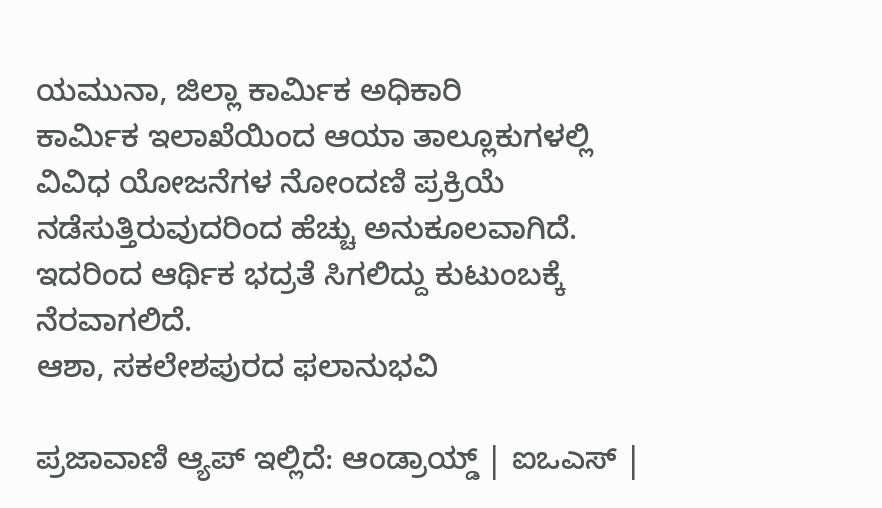ಯಮುನಾ, ಜಿಲ್ಲಾ ಕಾರ್ಮಿಕ ಅಧಿಕಾರಿ
ಕಾರ್ಮಿಕ ಇಲಾಖೆಯಿಂದ ಆಯಾ ತಾಲ್ಲೂಕುಗಳಲ್ಲಿ ವಿವಿಧ ಯೋಜನೆಗಳ ನೋಂದಣಿ ಪ್ರಕ್ರಿಯೆ ನಡೆಸುತ್ತಿರುವುದರಿಂದ ಹೆಚ್ಚು ಅನುಕೂಲವಾಗಿದೆ. ಇದರಿಂದ ಆರ್ಥಿಕ ಭದ್ರತೆ ಸಿಗಲಿದ್ದು ಕುಟುಂಬಕ್ಕೆ ನೆರವಾಗಲಿದೆ.
ಆಶಾ, ಸಕಲೇಶಪುರದ ಫಲಾನುಭವಿ

ಪ್ರಜಾವಾಣಿ ಆ್ಯಪ್ ಇಲ್ಲಿದೆ: ಆಂಡ್ರಾಯ್ಡ್ | ಐಒಎಸ್ |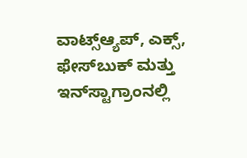ವಾಟ್ಸ್ಆ್ಯಪ್, ಎಕ್ಸ್, ಫೇಸ್‌ಬುಕ್ ಮತ್ತು ಇನ್‌ಸ್ಟಾಗ್ರಾಂನಲ್ಲಿ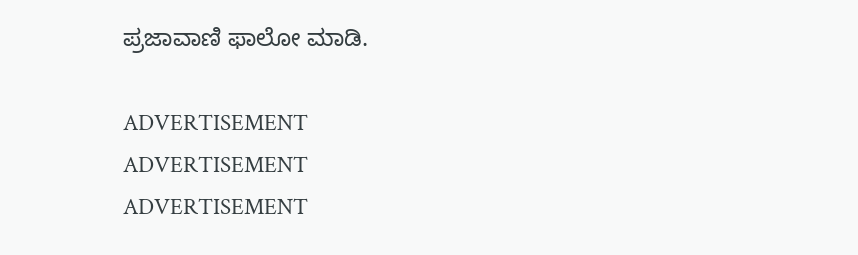ಪ್ರಜಾವಾಣಿ ಫಾಲೋ ಮಾಡಿ.

ADVERTISEMENT
ADVERTISEMENT
ADVERTISEMENT